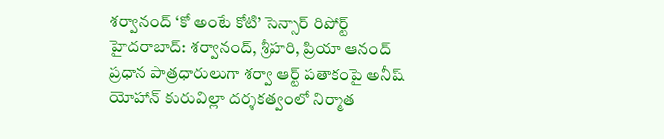శర్వానంద్ ‘కో అంటే కోటి’ సెన్సార్ రిపోర్ట్
హైదరాబాద్: శర్వానంద్, శ్రీహరి, ప్రియా ఆనంద్ ప్రధాన పాత్రధారులుగా శర్వా ఆర్ట్ పతాకంపై అనీష్ యోహాన్ కురువిల్లా దర్శకత్వంలో నిర్మాత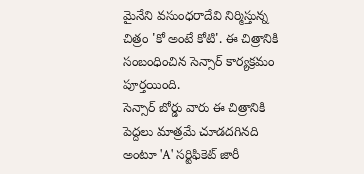మైనేని వసుంధరాదేవి నిర్మిస్తున్న చిత్రం 'కో అంటే కోటి'. ఈ చిత్రానికి సంబంధించిన సెన్సార్ కార్యక్రమం పూర్తయింది.
సెన్సార్ బోర్డు వారు ఈ చిత్రానికి పెద్దలు మాత్రమే చూడదగినది అంటూ 'A' సర్టిఫికెట్ జారీ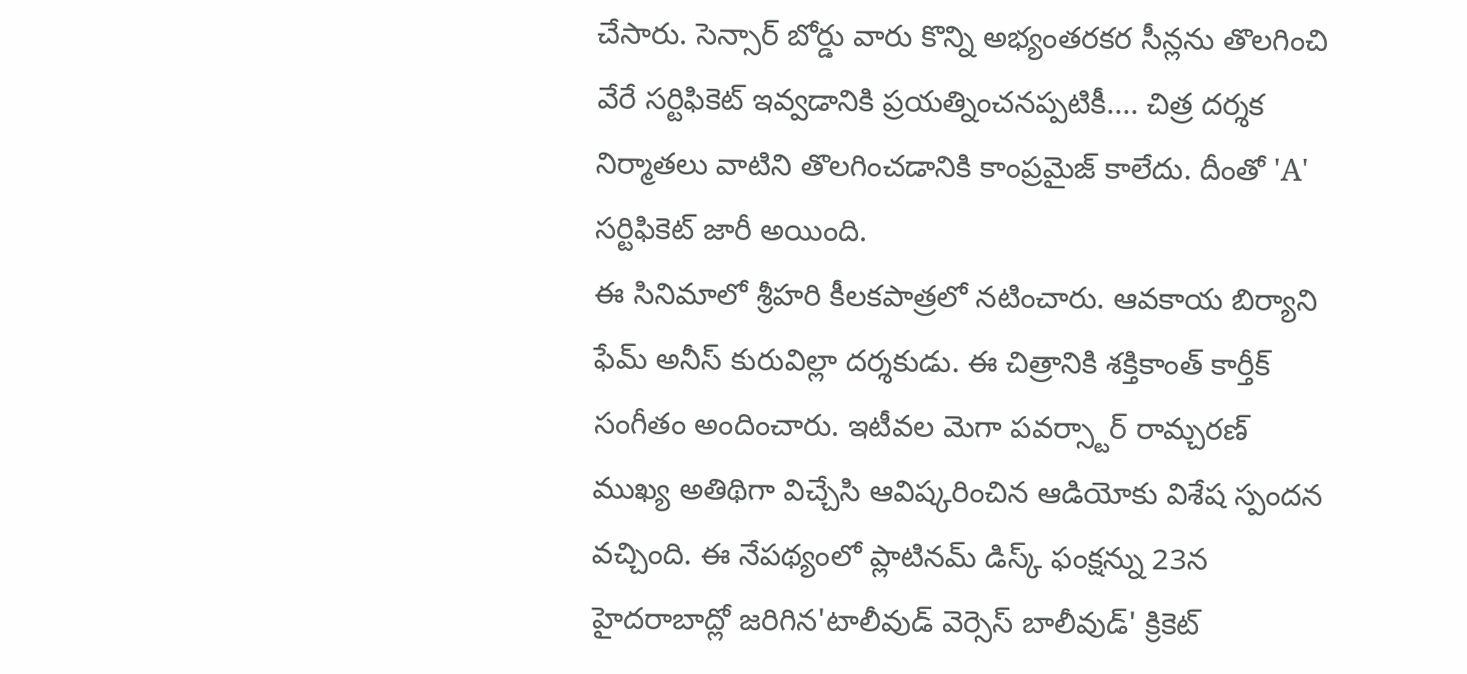చేసారు. సెన్సార్ బోర్డు వారు కొన్ని అభ్యంతరకర సీన్లను తొలగించి వేరే సర్టిఫికెట్ ఇవ్వడానికి ప్రయత్నించనప్పటికీ.... చిత్ర దర్శక నిర్మాతలు వాటిని తొలగించడానికి కాంప్రమైజ్ కాలేదు. దీంతో 'A' సర్టిఫికెట్ జారీ అయింది.
ఈ సినిమాలో శ్రీహరి కీలకపాత్రలో నటించారు. ఆవకాయ బిర్యాని ఫేమ్ అనీస్ కురువిల్లా దర్శకుడు. ఈ చిత్రానికి శక్తికాంత్ కార్తీక్ సంగీతం అందించారు. ఇటీవల మెగా పవర్స్టార్ రామ్చరణ్ ముఖ్య అతిథిగా విచ్చేసి ఆవిష్కరించిన ఆడియోకు విశేష స్పందన వచ్చింది. ఈ నేపథ్యంలో ప్లాటినమ్ డిస్క్ ఫంక్షన్ను 23న హైదరాబాద్లో జరిగిన'టాలీవుడ్ వెర్సెస్ బాలీవుడ్' క్రికెట్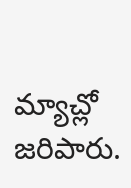మ్యాచ్లో జరిపారు.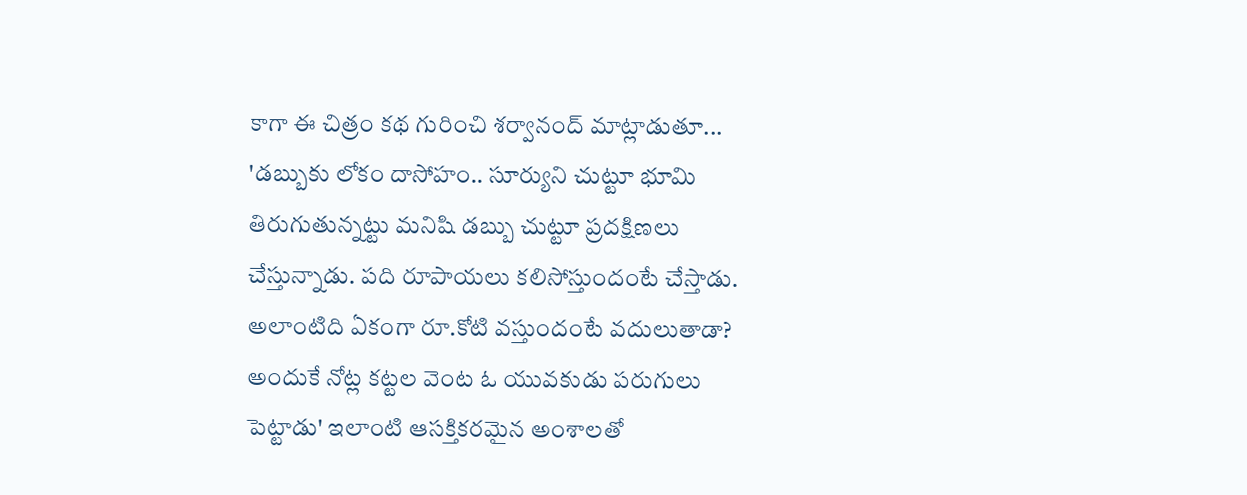కాగా ఈ చిత్రం కథ గురించి శర్వానంద్ మాట్లాడుతూ... 'డబ్బుకు లోకం దాసోహం.. సూర్యుని చుట్టూ భూమి తిరుగుతున్నట్టు మనిషి డబ్బు చుట్టూ ప్రదక్షిణలు చేస్తున్నాడు. పది రూపాయలు కలిసోస్తుందంటే చేస్తాడు. అలాంటిది ఏకంగా రూ.కోటి వస్తుందంటే వదులుతాడా? అందుకే నోట్ల కట్టల వెంట ఓ యువకుడు పరుగులు పెట్టాడు' ఇలాంటి ఆసక్తికరమైన అంశాలతో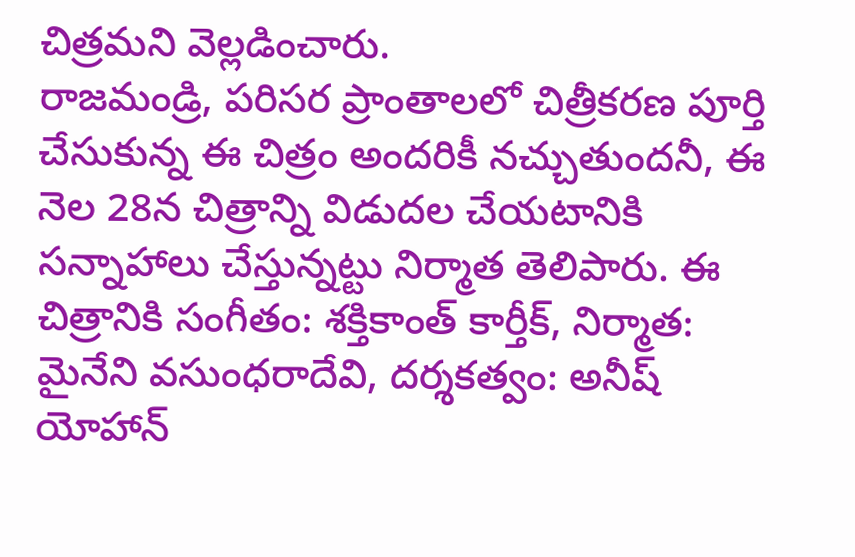చిత్రమని వెల్లడించారు.
రాజమండ్రి, పరిసర ప్రాంతాలలో చిత్రీకరణ పూర్తి చేసుకున్న ఈ చిత్రం అందరికీ నచ్చుతుందనీ, ఈ నెల 28న చిత్రాన్ని విడుదల చేయటానికి సన్నాహాలు చేస్తున్నట్టు నిర్మాత తెలిపారు. ఈ చిత్రానికి సంగీతం: శక్తికాంత్ కార్తీక్, నిర్మాత: మైనేని వసుంధరాదేవి, దర్శకత్వం: అనీష్ యోహాన్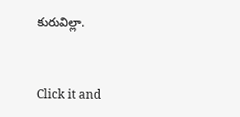కురువిల్లా.


Click it and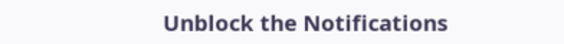Unblock the Notifications